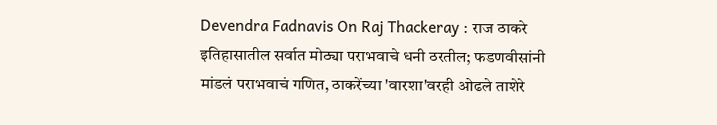Devendra Fadnavis On Raj Thackeray : राज ठाकरे इतिहासातील सर्वात मोठ्या पराभवाचे धनी ठरतील; फडणवीसांनी मांडलं पराभवाचं गणित, ठाकरेंच्या 'वारशा'वरही ओढले ताशेरे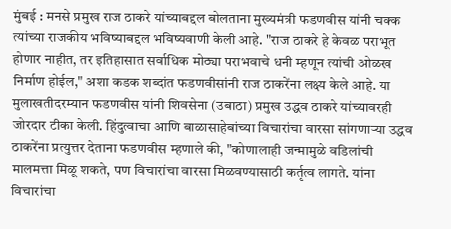मुंबई : मनसे प्रमुख राज ठाकरे यांच्याबद्दल बोलताना मुख्यमंत्री फडणवीस यांनी चक्क त्यांच्या राजकीय भविष्याबद्दल भविष्यवाणी केली आहे. "राज ठाकरे हे केवळ पराभूत होणार नाहीत, तर इतिहासात सर्वाधिक मोठ्या पराभवाचे धनी म्हणून त्यांची ओळख निर्माण होईल," अशा कडक शब्दांत फडणवीसांनी राज ठाकरेंना लक्ष्य केले आहे. या मुलाखतीदरम्यान फडणवीस यांनी शिवसेना (उबाठा) प्रमुख उद्धव ठाकरे यांच्यावरही जोरदार टीका केली. हिंदुत्वाचा आणि बाळासाहेबांच्या विचारांचा वारसा सांगणाऱ्या उद्धव ठाकरेंना प्रत्युत्तर देताना फडणवीस म्हणाले की, "कोणालाही जन्मामुळे वडिलांची मालमत्ता मिळू शकते, पण विचारांचा वारसा मिळवण्यासाठी कर्तृत्व लागते. यांना विचारांचा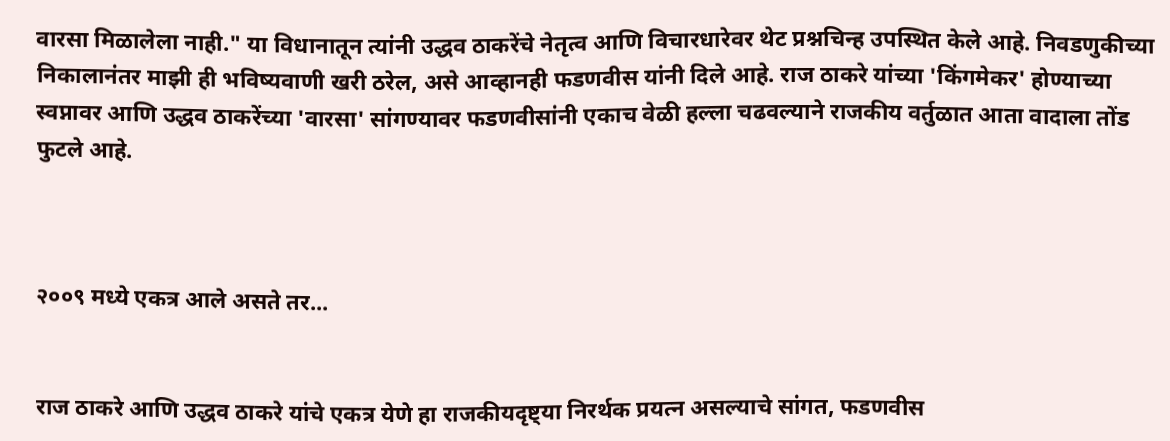वारसा मिळालेला नाही." या विधानातून त्यांनी उद्धव ठाकरेंचे नेतृत्व आणि विचारधारेवर थेट प्रश्नचिन्ह उपस्थित केले आहे. निवडणुकीच्या निकालानंतर माझी ही भविष्यवाणी खरी ठरेल, असे आव्हानही फडणवीस यांनी दिले आहे. राज ठाकरे यांच्या 'किंगमेकर' होण्याच्या स्वप्नावर आणि उद्धव ठाकरेंच्या 'वारसा' सांगण्यावर फडणवीसांनी एकाच वेळी हल्ला चढवल्याने राजकीय वर्तुळात आता वादाला तोंड फुटले आहे.



२००९ मध्ये एकत्र आले असते तर...


राज ठाकरे आणि उद्धव ठाकरे यांचे एकत्र येणे हा राजकीयदृष्ट्या निरर्थक प्रयत्न असल्याचे सांगत, फडणवीस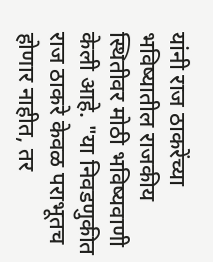यांनी राज ठाकरेंच्या भविष्यातील राजकीय स्थितीवर मोठी भविष्यवाणी केली आहे. "या निवडणुकीत राज ठाकरे केवळ पराभूतच होणार नाहीत, तर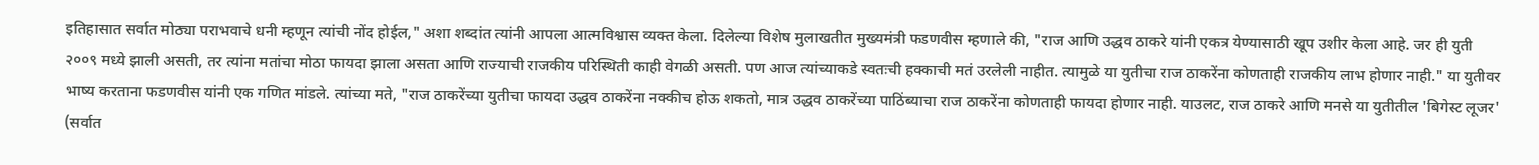इतिहासात सर्वात मोठ्या पराभवाचे धनी म्हणून त्यांची नोंद होईल," अशा शब्दांत त्यांनी आपला आत्मविश्वास व्यक्त केला. दिलेल्या विशेष मुलाखतीत मुख्यमंत्री फडणवीस म्हणाले की, "राज आणि उद्धव ठाकरे यांनी एकत्र येण्यासाठी खूप उशीर केला आहे. जर ही युती २००९ मध्ये झाली असती, तर त्यांना मतांचा मोठा फायदा झाला असता आणि राज्याची राजकीय परिस्थिती काही वेगळी असती. पण आज त्यांच्याकडे स्वतःची हक्काची मतं उरलेली नाहीत. त्यामुळे या युतीचा राज ठाकरेंना कोणताही राजकीय लाभ होणार नाही." या युतीवर भाष्य करताना फडणवीस यांनी एक गणित मांडले. त्यांच्या मते, "राज ठाकरेंच्या युतीचा फायदा उद्धव ठाकरेंना नक्कीच होऊ शकतो, मात्र उद्धव ठाकरेंच्या पाठिंब्याचा राज ठाकरेंना कोणताही फायदा होणार नाही. याउलट, राज ठाकरे आणि मनसे या युतीतील 'बिगेस्ट लूजर' (सर्वात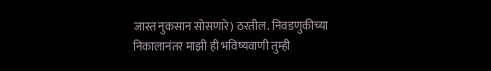जास्त नुकसान सोसणारे) ठरतील. निवडणुकीच्या निकालानंतर माझी ही भविष्यवाणी तुम्ही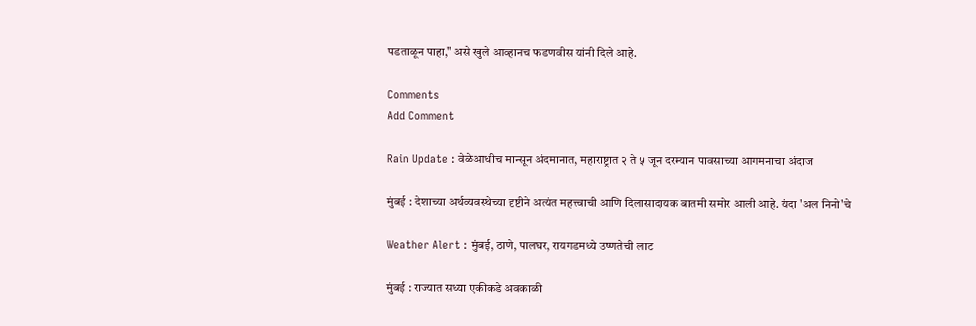पडताळून पाहा," असे खुले आव्हानच फडणवीस यांनी दिले आहे.

Comments
Add Comment

Rain Update : वेळेआधीच मान्सून अंदमानात, महाराष्ट्रात २ ते ५ जून दरम्यान पावसाच्या आगमनाचा अंदाज

मुंबई : देशाच्या अर्थव्यवस्थेच्या दृष्टीने अत्यंत महत्त्वाची आणि दिलासादायक बातमी समोर आली आहे. यंदा 'अल निनो'चे

Weather Alert : मुंबई, ठाणे, पालघर, रायगडमध्ये उष्णतेची लाट

मुंबई : राज्यात सध्या एकीकडे अवकाळी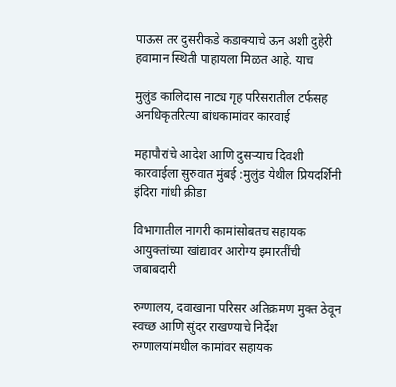पाऊस तर दुसरीकडे कडाक्याचे ऊन अशी दुहेरी हवामान स्थिती पाहायला मिळत आहे. याच

मुलुंड कालिदास नाट्य गृह परिसरातील टर्फसह अनधिकृतरित्या बांधकामांवर कारवाई

महापौरांचे आदेश आणि दुसऱ्याच दिवशी कारवाईला सुरुवात मुंबई :मुलुंड येथील प्रियदर्शिनी इंदिरा गांधी क्रीडा

विभागातील नागरी कामांसोबतच सहायक आयुक्तांच्या खांद्यावर आरोग्य इमारतींची जबाबदारी

रुग्णालय, दवाखाना परिसर अतिक्रमण मुक्त ठेवून स्वच्छ आणि सुंदर राखण्याचे निर्देश रुग्णालयांमधील कामांवर सहायक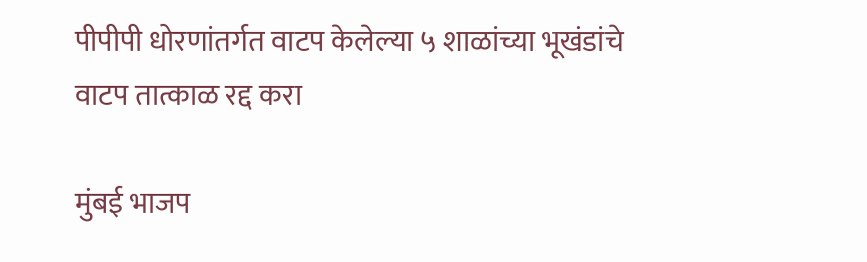पीपीपी धोरणांतर्गत वाटप केलेल्या ५ शाळांच्या भूखंडांचे वाटप तात्काळ रद्द करा

मुंबई भाजप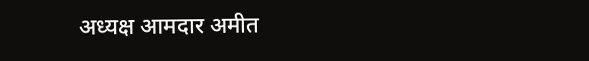अध्यक्ष आमदार अमीत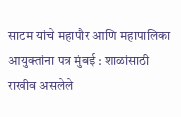साटम यांचे महापौर आणि महापालिका आयुक्तांना पत्र मुंबई : शाळांसाठी राखीव असलेले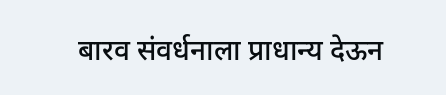बारव संवर्धनाला प्राधान्य देऊन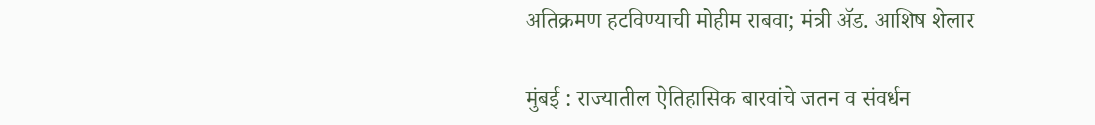अतिक्रमण हटविण्याची मोहीम राबवा; मंत्री ॲड. आशिष शेलार

मुंबई : राज्यातील ऐतिहासिक बारवांचे जतन व संवर्धन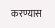करण्यास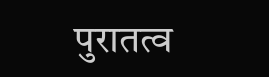पुरातत्व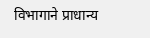विभागाने प्राधान्य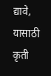द्यावे, यासाठी कृती